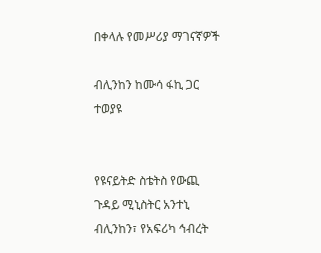በቀላሉ የመሥሪያ ማገናኛዎች

ብሊንከን ከሙሳ ፋኪ ጋር ተወያዩ


የዩናይትድ ስቴትስ የውጪ ጉዳይ ሚኒስትር አንተኒ ብሊንከን፣ የአፍሪካ ኅብረት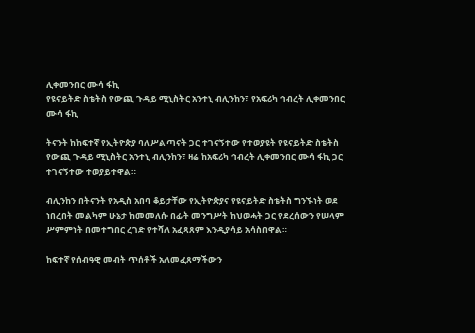ሊቀመንበር ሙሳ ፋኪ
የዩናይትድ ስቴትስ የውጪ ጉዳይ ሚኒስትር አንተኒ ብሊንከን፣ የአፍሪካ ኅብረት ሊቀመንበር ሙሳ ፋኪ

ትናንት ከከፍተኛ የኢትዮጵያ ባለሥልጣናት ጋር ተገናኝተው የተወያዩት የዩናይትድ ስቴትስ የውጪ ጉዳይ ሚኒስትር አንተኒ ብሊንከን፣ ዛሬ ከአፍሪካ ኅብረት ሊቀመንበር ሙሳ ፋኪ ጋር ተገናኝተው ተወያይተዋል።

ብሊንከን በትናንት የአዲስ አበባ ቆይታቸው የኢትዮጵያና የዩናይትድ ስቴትስ ግንኙነት ወደ ነበረበት መልካም ሁኔታ ከመመለሱ በፊት መንግሥት ከህወሓት ጋር የደረሰውን የሠላም ሥምምነት በመተግበር ረገድ የተሻለ አፈጻጸም እንዲያሳይ አሳስበዋል።

ከፍተኛ የሰብዓዊ መብት ጥሰቶች አለመፈጸማችውን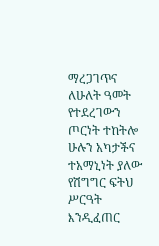ማረጋገጥና ለሁለት ዓመት የተደረገውን ጦርነት ተከትሎ ሁሉን አካታችና ተአማኒነት ያለው የሽግግር ፍትህ ሥርዓት እንዲፈጠር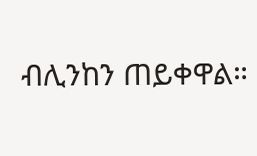ብሊንከን ጠይቀዋል።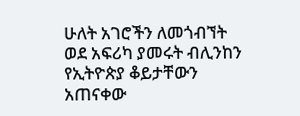ሁለት አገሮችን ለመጎብኘት ወደ አፍሪካ ያመሩት ብሊንከን የኢትዮጵያ ቆይታቸውን አጠናቀው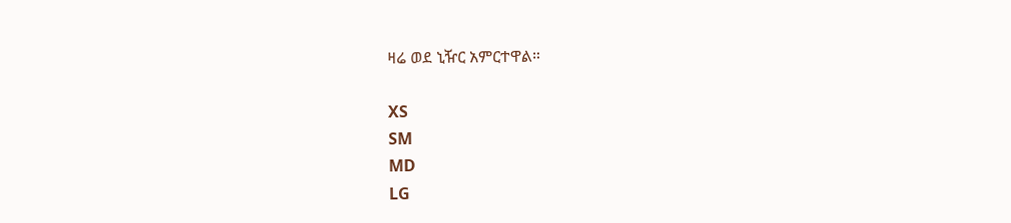ዛሬ ወደ ኒዥር አምርተዋል።

XS
SM
MD
LG